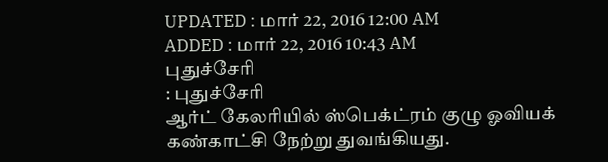UPDATED : மார் 22, 2016 12:00 AM
ADDED : மார் 22, 2016 10:43 AM
புதுச்சேரி
: புதுச்சேரி
ஆர்ட் கேலரியில் ஸ்பெக்ட்ரம் குழு ஓவியக் கண்காட்சி நேற்று துவங்கியது.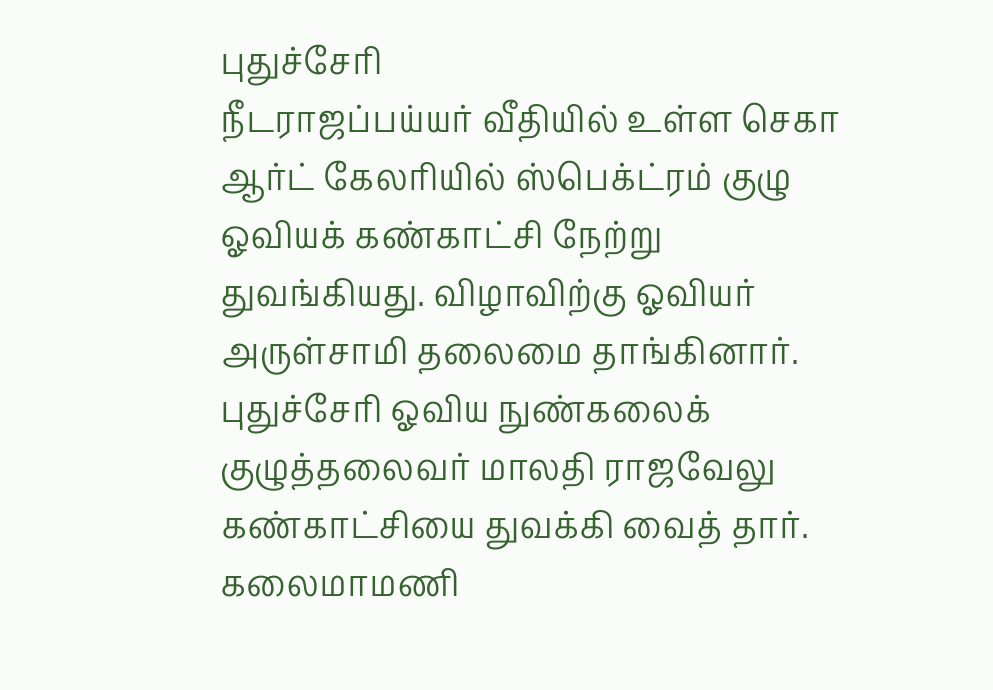புதுச்சேரி
நீடராஜப்பய்யர் வீதியில் உள்ள செகா ஆர்ட் கேலரியில் ஸ்பெக்ட்ரம் குழு ஓவியக் கண்காட்சி நேற்று
துவங்கியது. விழாவிற்கு ஓவியர் அருள்சாமி தலைமை தாங்கினார்.
புதுச்சேரி ஓவிய நுண்கலைக் குழுத்தலைவர் மாலதி ராஜவேலு கண்காட்சியை துவக்கி வைத் தார். கலைமாமணி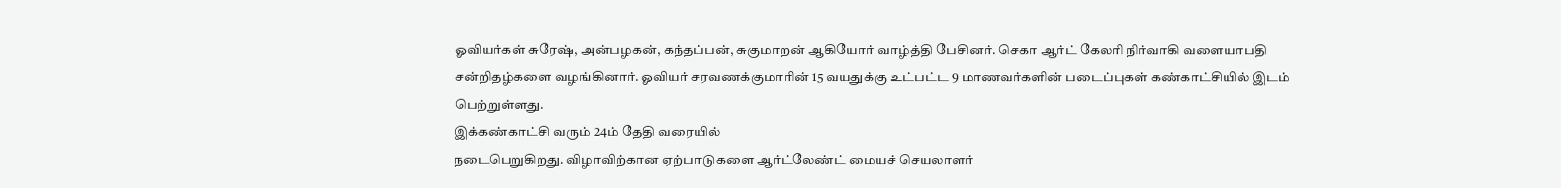ஓவியர்கள் சுரேஷ், அன்பழகன், கந்தப்பன், சுகுமாறன் ஆகியோர் வாழ்த்தி பேசினர். செகா ஆர்ட் கேலரி நிர்வாகி வளையாபதி சன்றிதழ்களை வழங்கினார். ஓவியர் சரவணக்குமாரின் 15 வயதுக்கு உட்பட்ட 9 மாணவர்களின் படைப்புகள் கண்காட்சியில் இடம் பெற்றுள்ளது.
இக்கண்காட்சி வரும் 24ம் தேதி வரையில்
நடைபெறுகிறது. விழாவிற்கான ஏற்பாடுகளை ஆர்ட்லேண்ட் மையச் செயலாளர்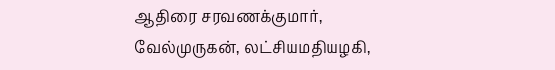ஆதிரை சரவணக்குமார்,
வேல்முருகன், லட்சியமதியழகி,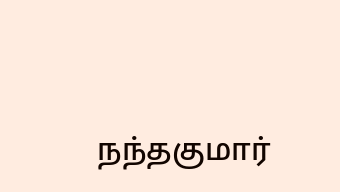நந்தகுமார்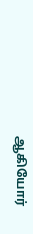ஆகியோர்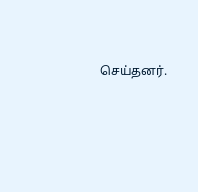செய்தனர்.